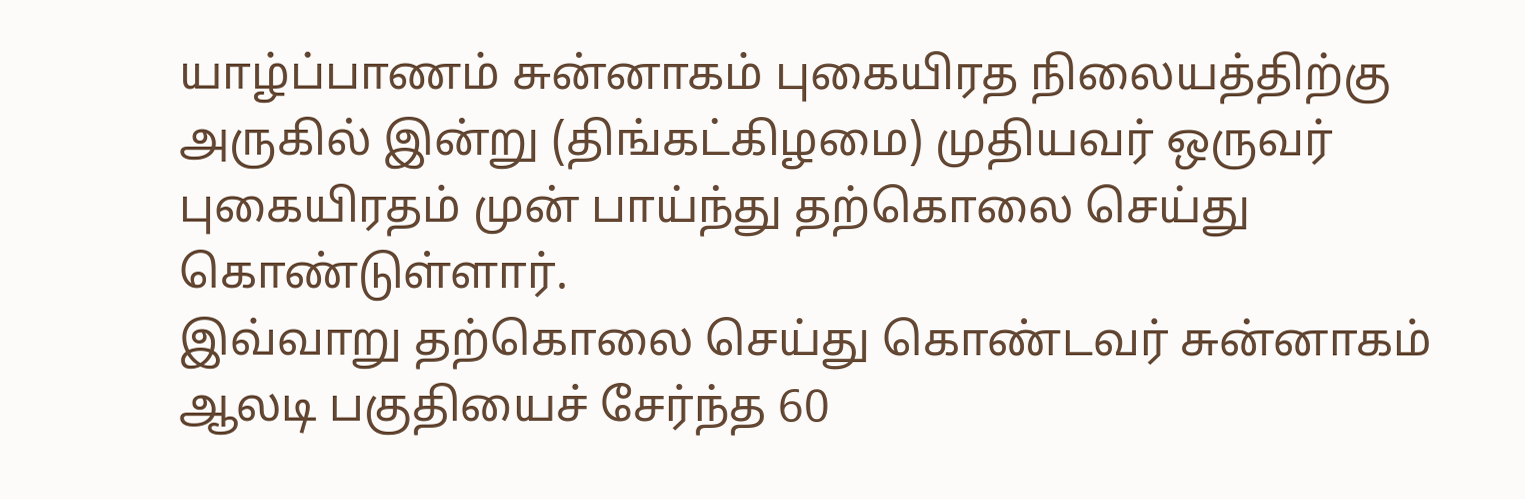யாழ்ப்பாணம் சுன்னாகம் புகையிரத நிலையத்திற்கு அருகில் இன்று (திங்கட்கிழமை) முதியவர் ஒருவர் புகையிரதம் முன் பாய்ந்து தற்கொலை செய்து கொண்டுள்ளார்.
இவ்வாறு தற்கொலை செய்து கொண்டவர் சுன்னாகம் ஆலடி பகுதியைச் சேர்ந்த 60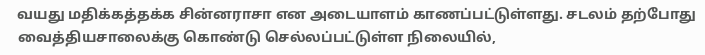வயது மதிக்கத்தக்க சின்னராசா என அடையாளம் காணப்பட்டுள்ளது. சடலம் தற்போது வைத்தியசாலைக்கு கொண்டு செல்லப்பட்டுள்ள நிலையில்,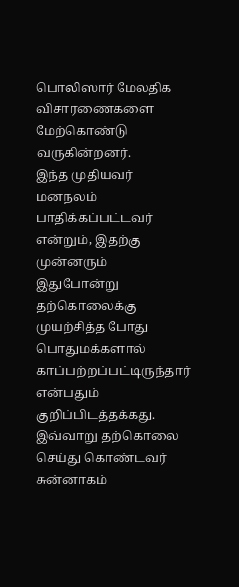பொலிஸார் மேலதிக விசாரணைகளை மேற்கொண்டு வருகின்றனர்.
இந்த முதியவர் மனநலம் பாதிக்கப்பட்டவர் என்றும், இதற்கு முன்னரும் இதுபோன்று தற்கொலைக்கு முயற்சித்த போது பொதுமக்களால் காப்பற்றப்பட்டிருந்தார் என்பதும் குறிப்பிடத்தக்கது.
இவ்வாறு தற்கொலை செய்து கொண்டவர் சுன்னாகம்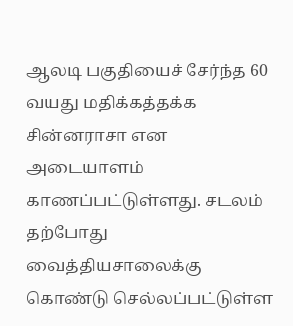ஆலடி பகுதியைச் சேர்ந்த 60 வயது மதிக்கத்தக்க சின்னராசா என அடையாளம் காணப்பட்டுள்ளது. சடலம் தற்போது வைத்தியசாலைக்கு கொண்டு செல்லப்பட்டுள்ள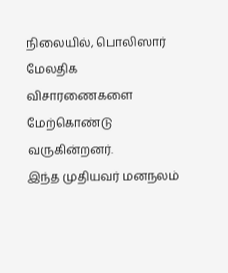நிலையில், பொலிஸார் மேலதிக விசாரணைகளை மேற்கொண்டு வருகின்றனர்.
இந்த முதியவர் மனநலம்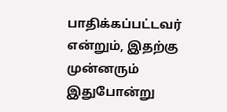பாதிக்கப்பட்டவர் என்றும், இதற்கு முன்னரும் இதுபோன்று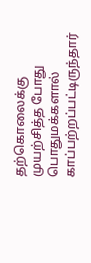தற்கொலைக்கு முயற்சித்த போது பொதுமக்களால் காப்பற்றப்பட்டிருந்தார்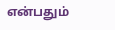என்பதும்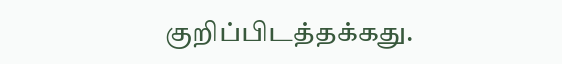குறிப்பிடத்தக்கது.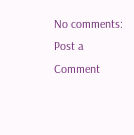No comments:
Post a Comment